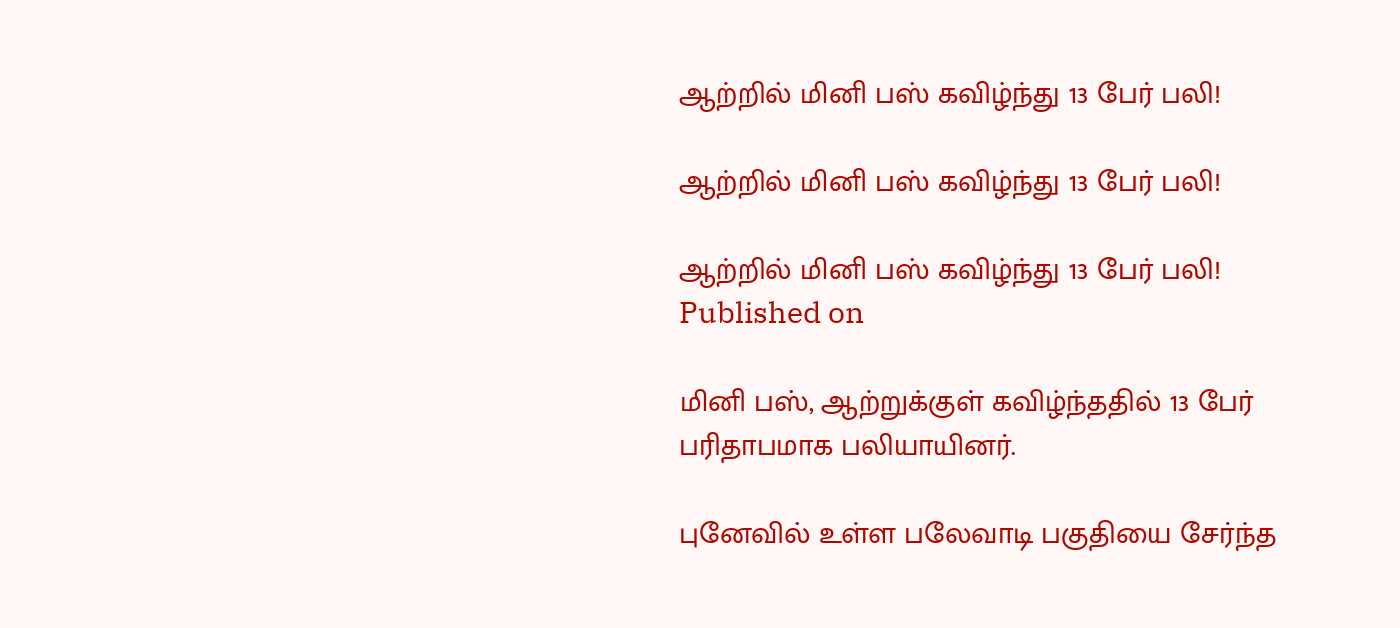ஆற்றில் மினி பஸ் கவிழ்ந்து 13 பேர் பலி!

ஆற்றில் மினி பஸ் கவிழ்ந்து 13 பேர் பலி!

ஆற்றில் மினி பஸ் கவிழ்ந்து 13 பேர் பலி!
Published on

மினி பஸ், ஆற்றுக்குள் கவிழ்ந்ததில் 13 பேர் பரிதாபமாக பலியாயினர்.

புனேவில் உள்ள பலேவாடி பகுதியை சேர்ந்த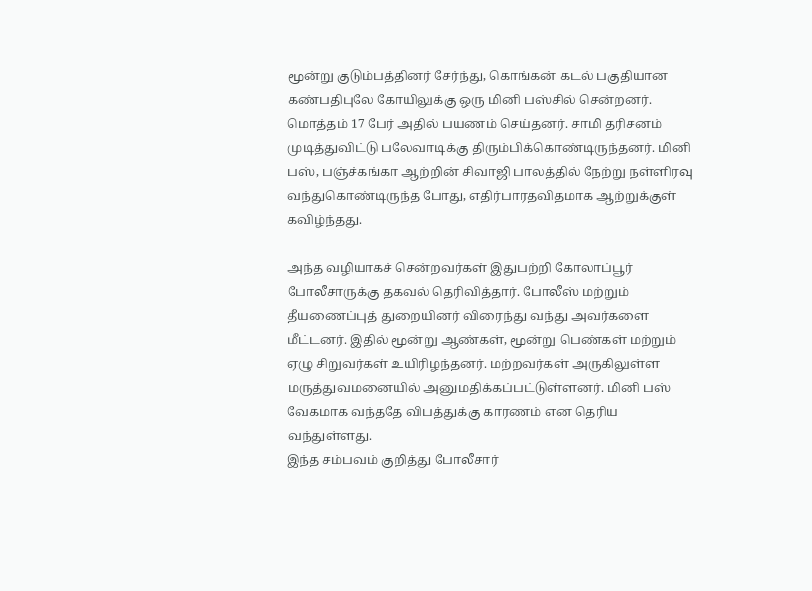மூன்று குடும்பத்தினர் சேர்ந்து, கொங்கன் கடல் பகுதியான கண்பதிபுலே கோயிலுக்கு ஒரு மினி பஸ்சில் சென்றனர். மொத்தம் 17 பேர் அதில் பயணம் செய்தனர். சாமி தரிசனம் முடித்துவிட்டு பலேவாடிக்கு திரும்பிக்கொண்டிருந்தனர். மினி பஸ், பஞ்ச்கங்கா ஆற்றின் சிவாஜி பாலத்தில் நேற்று நள்ளிரவு வந்துகொண்டிருந்த போது, எதிர்பாரதவிதமாக ஆற்றுக்குள் கவிழ்ந்தது.

அந்த வழியாகச் சென்றவர்கள் இதுபற்றி கோலாப்பூர் போலீசாருக்கு தகவல் தெரிவித்தார். போலீஸ் மற்றும் தீயணைப்புத் துறையினர் விரைந்து வந்து அவர்களை மீட்டனர். இதில் மூன்று ஆண்கள், மூன்று பெண்கள் மற்றும் ஏழு சிறுவர்கள் உயிரிழந்தனர். மற்றவர்கள் அருகிலுள்ள மருத்துவமனையில் அனுமதிக்கப்பட்டுள்ளனர். மினி பஸ் வேகமாக வந்ததே விபத்துக்கு காரணம் என தெரிய வந்துள்ளது.
இந்த சம்பவம் குறித்து போலீசார்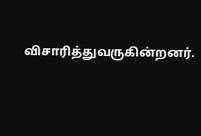விசாரித்துவருகின்றனர்.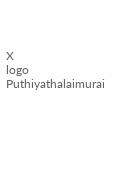X
logo
Puthiyathalaimurai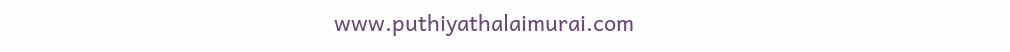www.puthiyathalaimurai.com